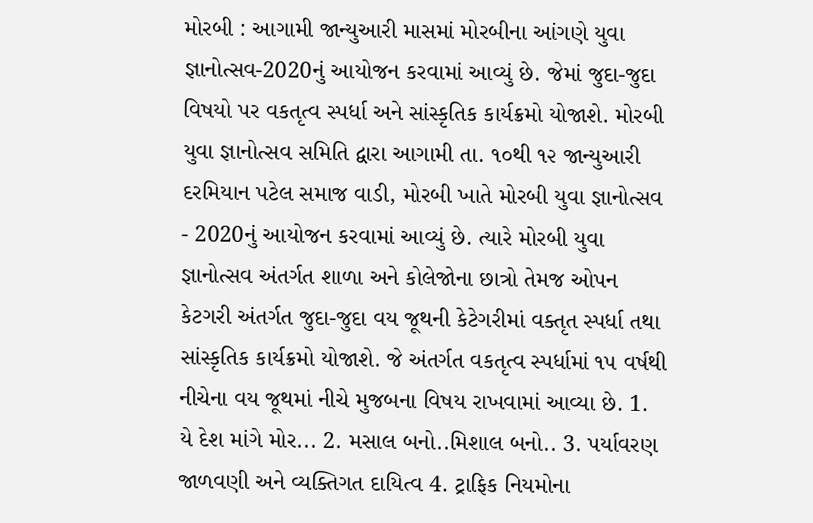મોરબી : આગામી જાન્યુઆરી માસમાં મોરબીના આંગણે યુવા જ્ઞાનોત્સવ-2020નું આયોજન કરવામાં આવ્યું છે. જેમાં જુદા-જુદા વિષયો પર વકતૃત્વ સ્પર્ધા અને સાંસ્કૃતિક કાર્યક્રમો યોજાશે. મોરબી યુવા જ્ઞાનોત્સવ સમિતિ દ્વારા આગામી તા. ૧૦થી ૧૨ જાન્યુઆરી દરમિયાન પટેલ સમાજ વાડી, મોરબી ખાતે મોરબી યુવા જ્ઞાનોત્સવ - 2020નું આયોજન કરવામાં આવ્યું છે. ત્યારે મોરબી યુવા જ્ઞાનોત્સવ અંતર્ગત શાળા અને કોલેજોના છાત્રો તેમજ ઓપન કેટગરી અંતર્ગત જુદા-જુદા વય જૂથની કેટેગરીમાં વક્તૃત સ્પર્ધા તથા સાંસ્કૃતિક કાર્યક્રમો યોજાશે. જે અંતર્ગત વકતૃત્વ સ્પર્ધામાં ૧૫ વર્ષથી નીચેના વય જૂથમાં નીચે મુજબના વિષય રાખવામાં આવ્યા છે. 1. યે દેશ માંગે મોર... 2. મસાલ બનો..મિશાલ બનો.. 3. પર્યાવરણ જાળવણી અને વ્યક્તિગત દાયિત્વ 4. ટ્રાફિક નિયમોના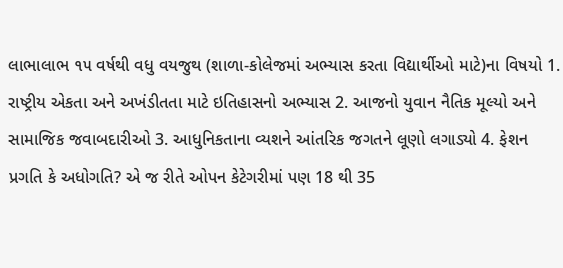લાભાલાભ ૧૫ વર્ષથી વધુ વયજુથ (શાળા-કોલેજમાં અભ્યાસ કરતા વિદ્યાર્થીઓ માટે)ના વિષયો 1. રાષ્ટ્રીય એકતા અને અખંડીતતા માટે ઇતિહાસનો અભ્યાસ 2. આજનો યુવાન નૈતિક મૂલ્યો અને સામાજિક જવાબદારીઓ 3. આધુનિકતાના વ્યશને આંતરિક જગતને લૂણો લગાડ્યો 4. ફેશન પ્રગતિ કે અધોગતિ? એ જ રીતે ઓપન કેટેગરીમાં પણ 18 થી 35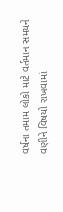વર્ષના તમામ લોકો માટે વર્તમાન સમયને વણીને વિષયો રાખવામાં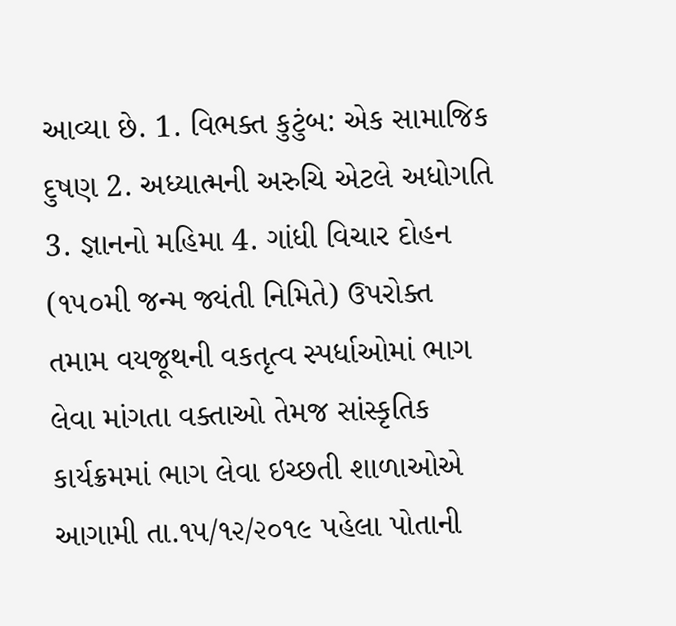આવ્યા છે. 1. વિભક્ત કુટુંબ: એક સામાજિક દુષણ 2. અધ્યાત્મની અરુચિ એટલે અધોગતિ 3. જ્ઞાનનો મહિમા 4. ગાંધી વિચાર દોહન (૧૫૦મી જન્મ જ્યંતી નિમિતે) ઉપરોક્ત તમામ વયજૂથની વકતૃત્વ સ્પર્ધાઓમાં ભાગ લેવા માંગતા વક્તાઓ તેમજ સાંસ્કૃતિક કાર્યક્રમમાં ભાગ લેવા ઇચ્છતી શાળાઓએ આગામી તા.૧૫/૧૨/૨૦૧૯ પહેલા પોતાની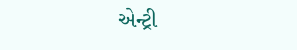એન્ટ્રી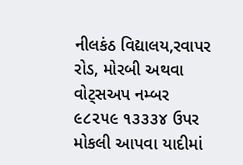નીલકંઠ વિદ્યાલય,રવાપર રોડ, મોરબી અથવા વોટ્સઅપ નમ્બર ૯૮૨૫૯ ૧૩૩૩૪ ઉપર મોકલી આપવા યાદીમાં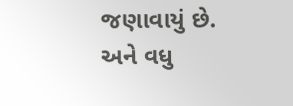જણાવાયું છે. અને વધુ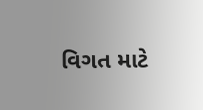વિગત માટે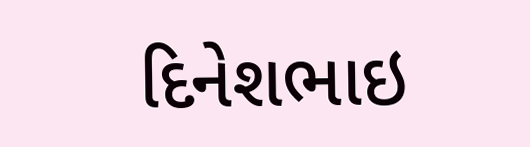દિનેશભાઇ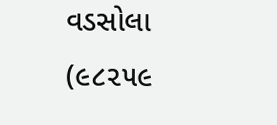વડસોલા (૯૮૨૫૯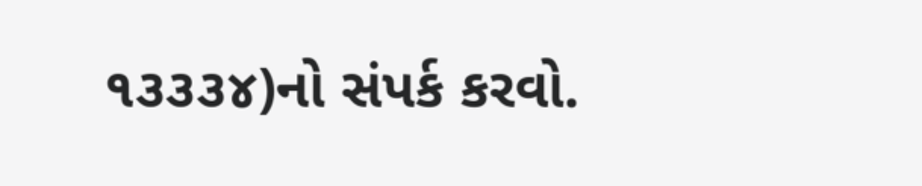૧૩૩૩૪)નો સંપર્ક કરવો.